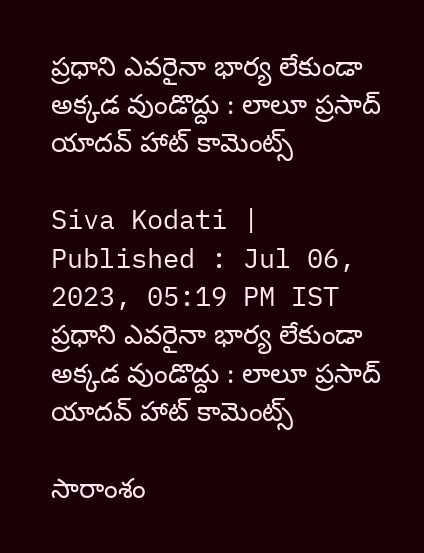ప్రధాని ఎవరైనా భార్య లేకుండా అక్కడ వుండొద్దు : లాలూ ప్రసాద్ యాదవ్ హాట్ కామెంట్స్

Siva Kodati |
Published : Jul 06, 2023, 05:19 PM IST
ప్రధాని ఎవరైనా భార్య లేకుండా అక్కడ వుండొద్దు : లాలూ ప్రసాద్ యాదవ్ హాట్ కామెంట్స్

సారాంశం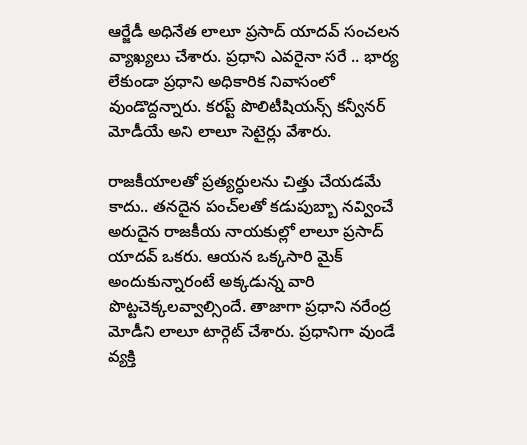ఆర్జేడీ అధినేత లాలూ ప్రసాద్ యాదవ్ సంచలన వ్యాఖ్యలు చేశారు. ప్రధాని ఎవరైనా సరే .. భార్య లేకుండా ప్రధాని అధికారిక నివాసంలో వుండొద్దన్నారు. కరప్ట్ పొలిటీషియన్స్ కన్వీనర్ మోడీయే అని లాలూ సెటైర్లు వేశారు.

రాజకీయాలతో ప్రత్యర్ధులను చిత్తు చేయడమే కాదు.. తనదైన పంచ్‌లతో కడుపుబ్బా నవ్వించే అరుదైన రాజకీయ నాయకుల్లో లాలూ ప్రసాద్ యాదవ్ ఒకరు. ఆయన ఒక్కసారి మైక్ అందుకున్నారంటే అక్కడున్న వారి పొట్టచెక్కలవ్వాల్సిందే. తాజాగా ప్రధాని నరేంద్ర మోడీని లాలూ టార్గెట్ చేశారు. ప్రధానిగా వుండే వ్యక్తి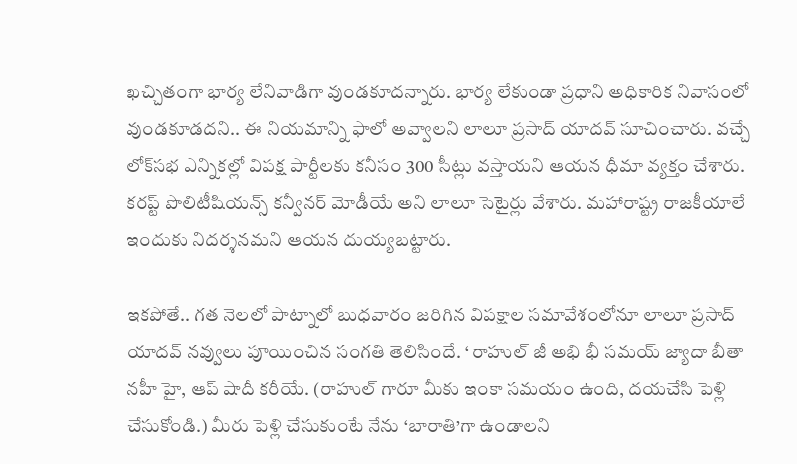ఖచ్చితంగా భార్య లేనివాడిగా వుండకూదన్నారు. భార్య లేకుండా ప్రధాని అధికారిక నివాసంలో వుండకూడదని.. ఈ నియమాన్ని ఫాలో అవ్వాలని లాలూ ప్రసాద్ యాదవ్ సూచించారు. వచ్చే లోక్‌సభ ఎన్నికల్లో విపక్ష పార్టీలకు కనీసం 300 సీట్లు వస్తాయని ఆయన ధీమా వ్యక్తం చేశారు. కరప్ట్ పొలిటీషియన్స్ కన్వీనర్ మోడీయే అని లాలూ సెటైర్లు వేశారు. మహారాష్ట్ర రాజకీయాలే ఇందుకు నిదర్శనమని ఆయన దుయ్యబట్టారు.

ఇకపోతే.. గత నెలలో పాట్నాలో బుధవారం జరిగిన విపక్షాల సమావేశంలోనూ లాలూ ప్రసాద్ యాదవ్ నవ్వులు పూయించిన సంగతి తెలిసిందే. ‘ రాహుల్ జీ అభి భీ సమయ్ జ్యాదా బీతా నహీ హై, ఆప్ షాదీ కరీయే. (రాహుల్ గారూ మీకు ఇంకా సమయం ఉంది, దయచేసి పెళ్లి చేసుకోండి.) మీరు పెళ్లి చేసుకుంటే నేను ‘బారాతి’గా ఉండాలని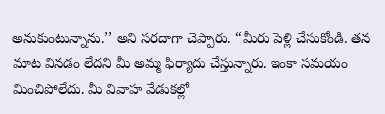అనుకుంటున్నాను.’’ అని సరదాగా చెప్పారు. ‘‘మీరు పెళ్లి చేసుకోండి. తన మాట వినడం లేదని మీ అమ్మ ఫిర్యాదు చేస్తున్నారు. ఇంకా సమయం మించిపోలేదు. మీ వివాహ వేడుకల్లో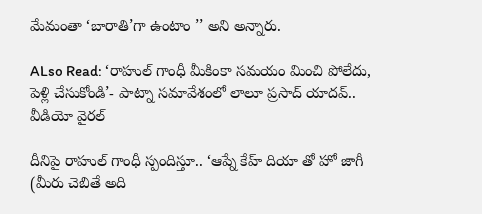మేమంతా ‘బారాతి’గా ఉంటాం ’’ అని అన్నారు.

ALso Read: ‘రాహుల్ గాంధీ మీకింకా సమయం మించి పోలేదు, పెళ్లి చేసుకోండి’- పాట్నా సమావేశంలో లాలూ ప్రసాద్ యాదవ్.. వీడియో వైరల్

దీనిపై రాహుల్ గాంధీ స్పందిస్తూ.. ‘ఆప్నే కేహ్ దియా తో హో జాగీ (మీరు చెబితే అది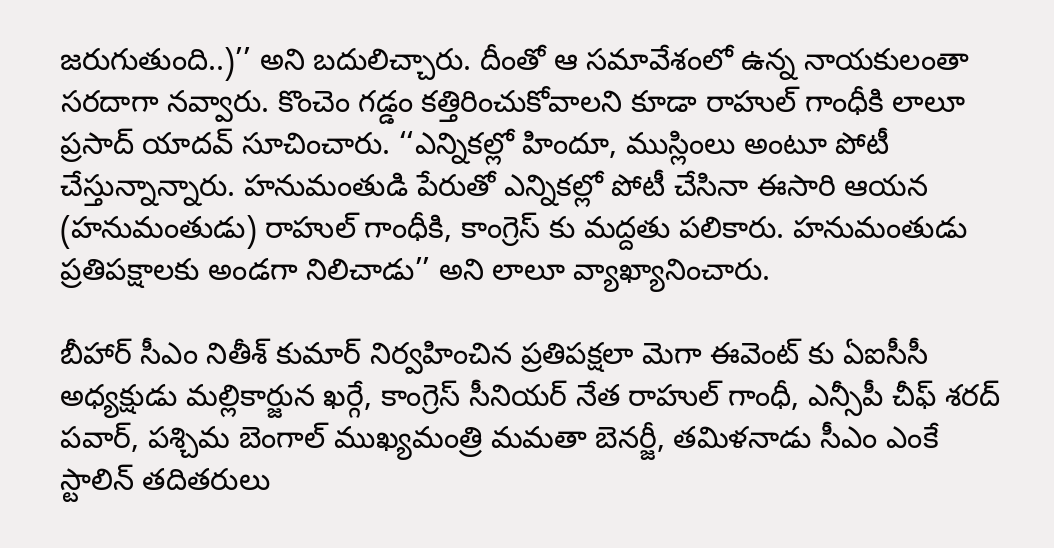జరుగుతుంది..)’’ అని బదులిచ్చారు. దీంతో ఆ సమావేశంలో ఉన్న నాయకులంతా సరదాగా నవ్వారు. కొంచెం గడ్డం కత్తిరించుకోవాలని కూడా రాహుల్ గాంధీకి లాలూ ప్రసాద్ యాదవ్ సూచించారు. ‘‘ఎన్నికల్లో హిందూ, ముస్లింలు అంటూ పోటీ చేస్తున్నాన్నారు. హనుమంతుడి పేరుతో ఎన్నికల్లో పోటీ చేసినా ఈసారి ఆయన (హనుమంతుడు) రాహుల్ గాంధీకి, కాంగ్రెస్ కు మద్దతు పలికారు. హనుమంతుడు ప్రతిపక్షాలకు అండగా నిలిచాడు’’ అని లాలూ వ్యాఖ్యానించారు.

బీహార్ సీఎం నితీశ్ కుమార్ నిర్వహించిన ప్రతిపక్షలా మెగా ఈవెంట్ కు ఏఐసీసీ అధ్యక్షుడు మల్లికార్జున ఖర్గే, కాంగ్రెస్ సీనియర్ నేత రాహుల్ గాంధీ, ఎన్సీపీ చీఫ్ శరద్ పవార్, పశ్చిమ బెంగాల్ ముఖ్యమంత్రి మమతా బెనర్జీ, తమిళనాడు సీఎం ఎంకే స్టాలిన్ తదితరులు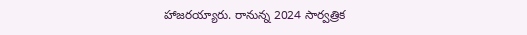హాజరయ్యారు. రానున్న 2024 సార్వత్రిక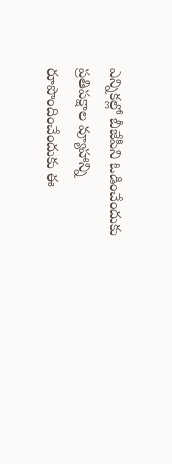ఎన్నికల్లో బీజేపీని ఓడించేందుకు ప్రతిపక్షాల వ్యూహాన్ని రూపొందించేందుకు ఈ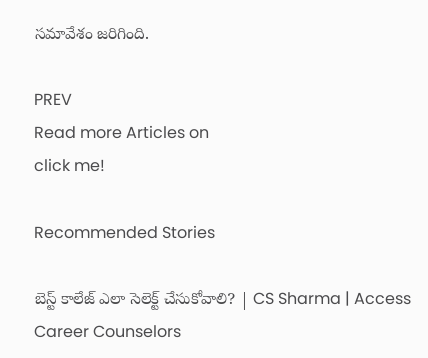సమావేశం జరిగింది.

PREV
Read more Articles on
click me!

Recommended Stories

బెస్ట్ కాలేజ్ ఎలా సెలెక్ట్ చేసుకోవాలి? | CS Sharma | Access Career Counselors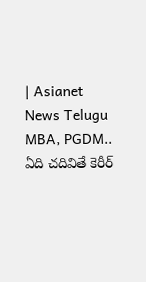| Asianet News Telugu
MBA, PGDM.. ఏది చదివితే కెరీర్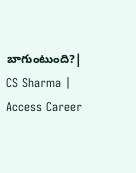బాగుంటుంది?| CS Sharma | Access Career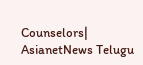Counselors| AsianetNews Telugu